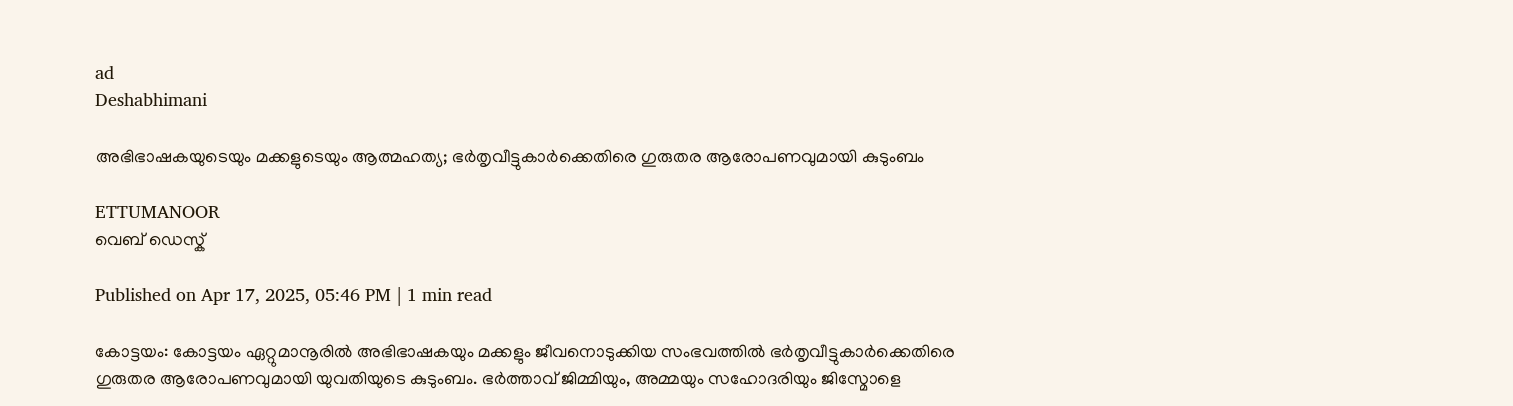ad
Deshabhimani

അഭിഭാഷകയുടെയും മക്കളുടെയും ആത്മഹത്യ; ഭർതൃവീട്ടുകാർക്കെതിരെ ഗുരുതര ആരോപണവുമായി കുടുംബം

ETTUMANOOR
വെബ് ഡെസ്ക്

Published on Apr 17, 2025, 05:46 PM | 1 min read

കോട്ടയം: കോട്ടയം ഏറ്റുമാനൂരിൽ അഭിഭാഷകയും മക്കളും ജീവനൊടുക്കിയ സംഭവത്തിൽ ഭർതൃവീട്ടുകാർക്കെതിരെ ഗുരുതര ആരോപണവുമായി യുവതിയുടെ കുടുംബം. ഭർത്താവ് ജിമ്മിയും, അമ്മയും സഹോദരിയും ജിസ്മോളെ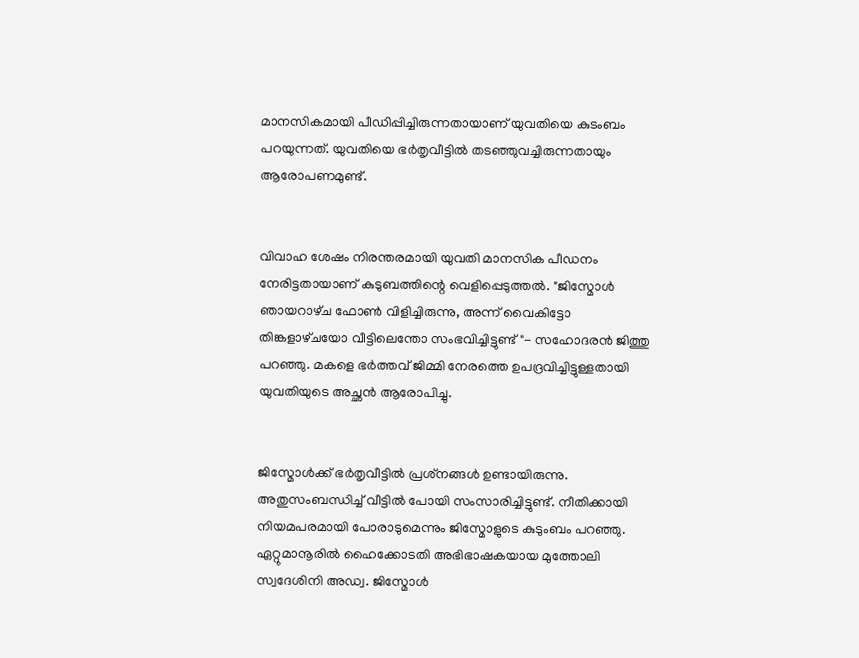മാനസികമായി പീഡിപ്പിച്ചിരുന്നതായാണ് യുവതിയെ കുടംബം പറയുന്നത്. യുവതിയെ ഭർതൃവീട്ടിൽ തടഞ്ഞുവച്ചിരുന്നതായും ആരോപണമുണ്ട്.


വിവാഹ ശേഷം നിരന്തരമായി യുവതി മാനസിക പീഡനം നേരിട്ടതായാണ് കുടുബത്തിന്റെ വെളിപ്പെടുത്തൽ. "ജിസ്മോൾ ഞായറാഴ്‌ച ഫോൺ വിളിച്ചിരുന്നു, അന്ന്‌ വൈകിട്ടോ തിങ്കളാഴ്‌ചയോ വീട്ടിലെന്തോ സംഭവിച്ചിട്ടുണ്ട്"- സഹോദരൻ ജിത്തു പറഞ്ഞു. മകളെ ഭർത്തവ് ജിമ്മി നേരത്തെ ഉപദ്രവിച്ചിട്ടുള്ളതായി യുവതിയുടെ അച്ഛൻ ആരോപിച്ചു.


ജിസ്മോൾക്ക് ഭർതൃവീട്ടിൽ പ്രശ്‌നങ്ങൾ ഉണ്ടായിരുന്നു. അതുസംബന്ധിച്ച്‌ വീട്ടിൽ പോയി സംസാരിച്ചിട്ടുണ്ട്. നീതിക്കായി നിയമപരമായി പോരാടുമെന്നും ജിസ്മോളുടെ കുടുംബം പറഞ്ഞു. ഏറ്റുമാനൂരില്‍ ഹൈക്കോടതി അഭിഭാഷകയായ മുത്തോലി സ്വദേശിനി അഡ്വ. ജിസ്മോൾ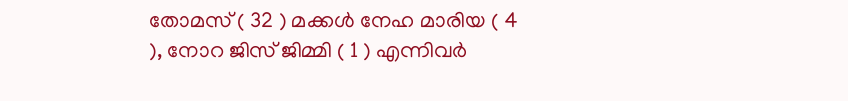തോമസ് ( 32 ) മക്കൾ നേഹ മാരിയ ( 4 ), നോറ ജിസ് ജിമ്മി ( 1 ) എന്നിവർ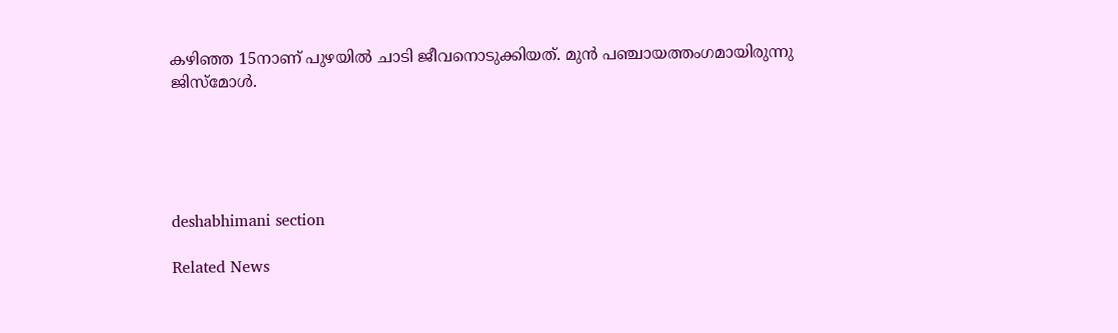കഴിഞ്ഞ 15നാണ് പുഴയിൽ ചാടി ജീവനൊടുക്കിയത്. മുൻ പഞ്ചായത്തംഗമായിരുന്നു ജിസ്മോൾ.





deshabhimani section

Related News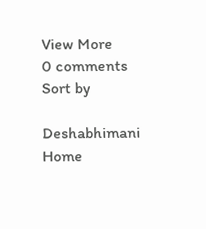View More
0 comments
Sort by

Deshabhimani
Home